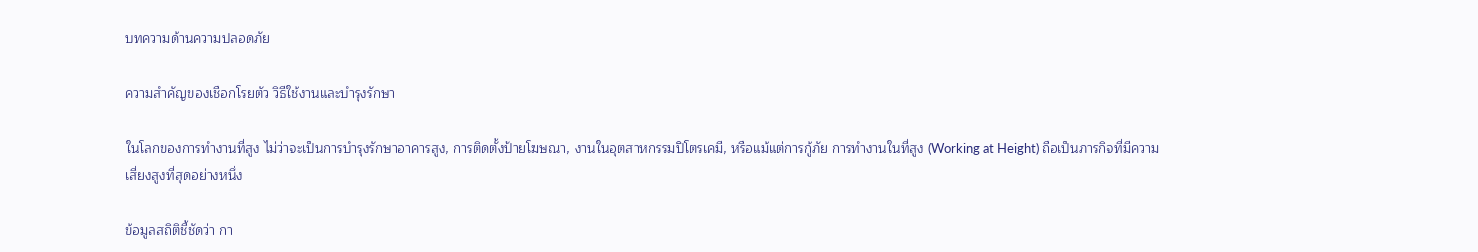บทความด้านความปลอดภัย

ความสำคัญของเชือกโรยตัว วิธีใช้งานและบำรุงรักษา

ในโลกของการทำงานที่สูง ไม่ว่าจะเป็นการบำรุงรักษาอาคารสูง, การติดตั้งป้ายโฆษณา, งานในอุตสาหกรรมปิโตรเคมี, หรือแม้แต่การกู้ภัย การทำงานในที่สูง (Working at Height) ถือเป็นภารกิจที่มีความเสี่ยงสูงที่สุดอย่างหนึ่ง

ข้อมูลสถิติชี้ชัดว่า กา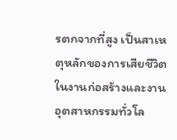รตกจากที่สูง เป็นสาเหตุหลักของการเสียชีวิตในงานก่อสร้างและงานอุตสาหกรรมทั่วโล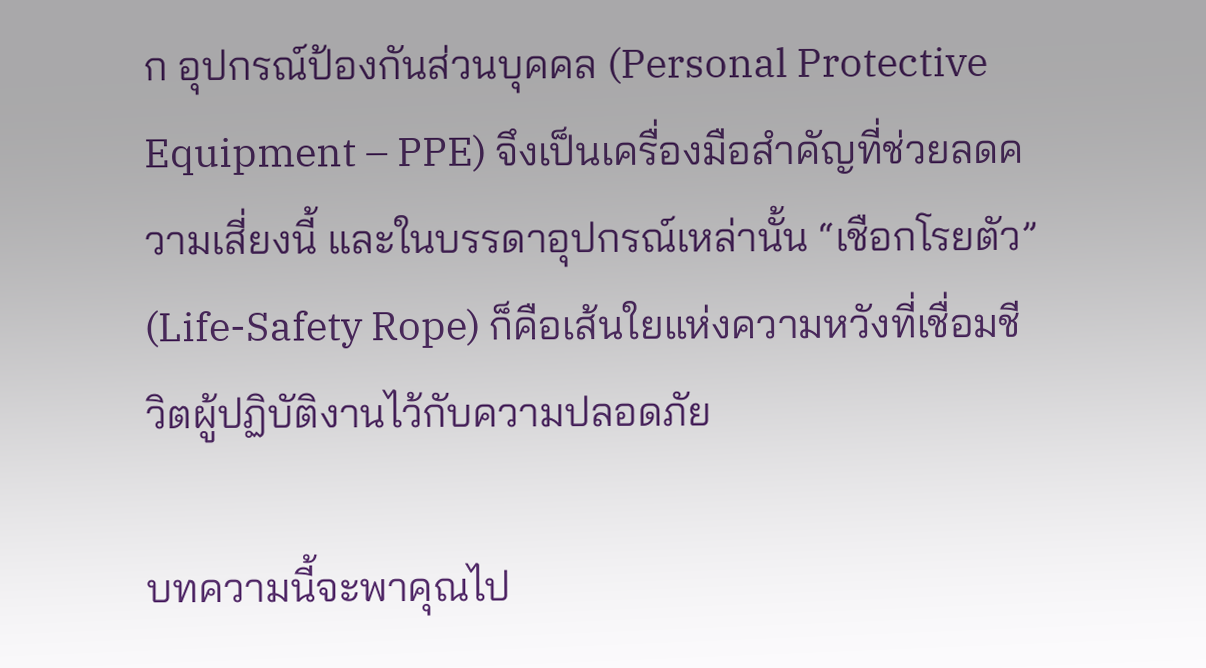ก อุปกรณ์ป้องกันส่วนบุคคล (Personal Protective Equipment – PPE) จึงเป็นเครื่องมือสำคัญที่ช่วยลดความเสี่ยงนี้ และในบรรดาอุปกรณ์เหล่านั้น “เชือกโรยตัว” (Life-Safety Rope) ก็คือเส้นใยแห่งความหวังที่เชื่อมชีวิตผู้ปฏิบัติงานไว้กับความปลอดภัย

บทความนี้จะพาคุณไป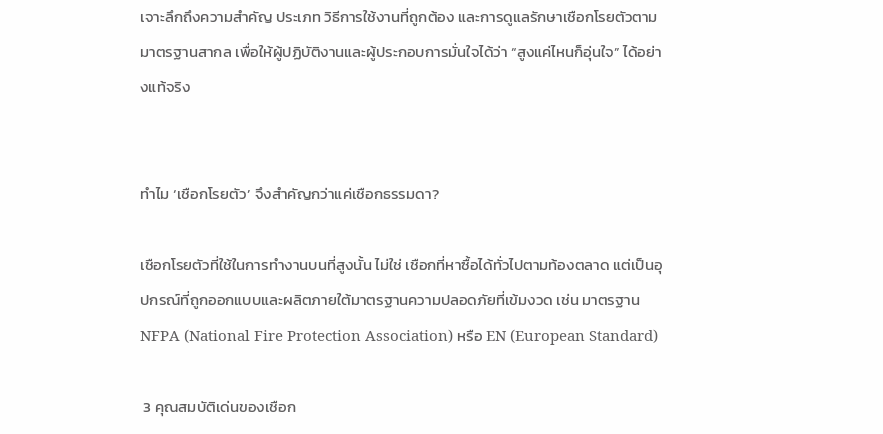เจาะลึกถึงความสำคัญ ประเภท วิธีการใช้งานที่ถูกต้อง และการดูแลรักษาเชือกโรยตัวตามมาตรฐานสากล เพื่อให้ผู้ปฏิบัติงานและผู้ประกอบการมั่นใจได้ว่า “สูงแค่ไหนก็อุ่นใจ” ได้อย่างแท้จริง


ทำไม ‘เชือกโรยตัว’ จึงสำคัญกว่าแค่เชือกธรรมดา?

เชือกโรยตัวที่ใช้ในการทำงานบนที่สูงนั้น ไม่ใช่ เชือกที่หาซื้อได้ทั่วไปตามท้องตลาด แต่เป็นอุปกรณ์ที่ถูกออกแบบและผลิตภายใต้มาตรฐานความปลอดภัยที่เข้มงวด เช่น มาตรฐาน NFPA (National Fire Protection Association) หรือ EN (European Standard)

 3 คุณสมบัติเด่นของเชือก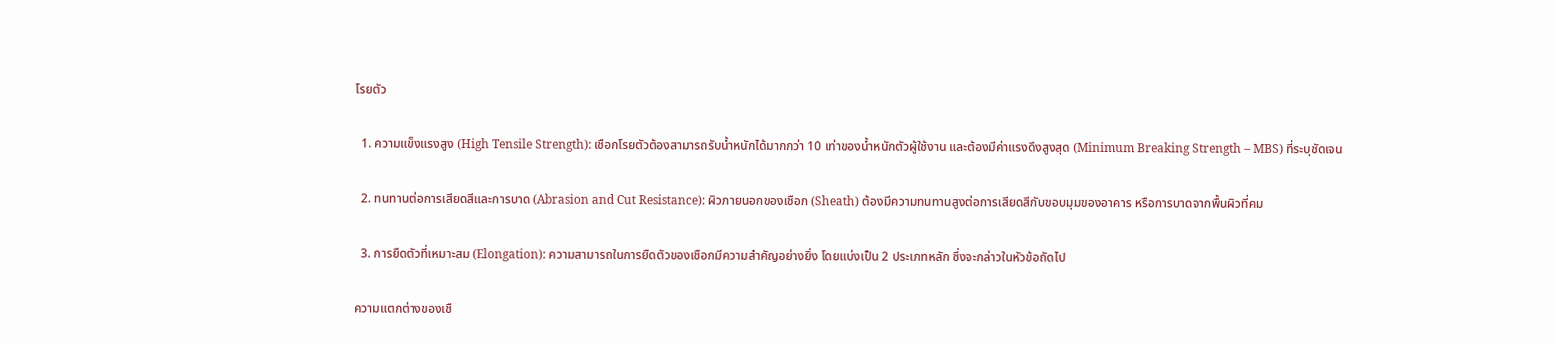โรยตัว

  1. ความแข็งแรงสูง (High Tensile Strength): เชือกโรยตัวต้องสามารถรับน้ำหนักได้มากกว่า 10 เท่าของน้ำหนักตัวผู้ใช้งาน และต้องมีค่าแรงดึงสูงสุด (Minimum Breaking Strength – MBS) ที่ระบุชัดเจน

  2. ทนทานต่อการเสียดสีและการบาด (Abrasion and Cut Resistance): ผิวภายนอกของเชือก (Sheath) ต้องมีความทนทานสูงต่อการเสียดสีกับขอบมุมของอาคาร หรือการบาดจากพื้นผิวที่คม

  3. การยืดตัวที่เหมาะสม (Elongation): ความสามารถในการยืดตัวของเชือกมีความสำคัญอย่างยิ่ง โดยแบ่งเป็น 2 ประเภทหลัก ซึ่งจะกล่าวในหัวข้อถัดไป

ความแตกต่างของเชื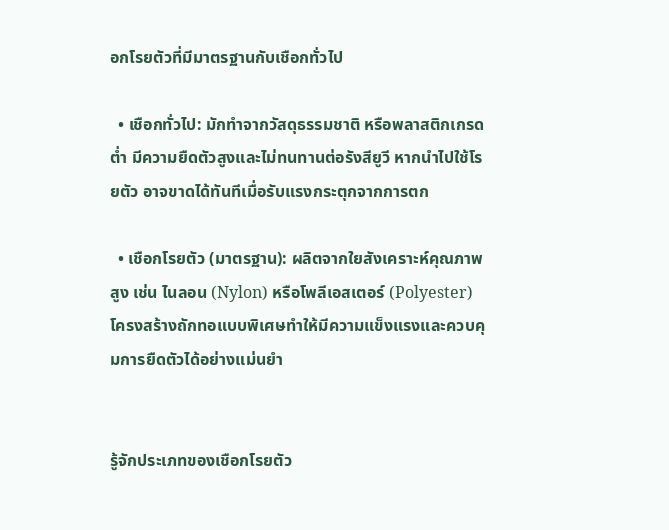อกโรยตัวที่มีมาตรฐานกับเชือกทั่วไป

  • เชือกทั่วไป: มักทำจากวัสดุธรรมชาติ หรือพลาสติกเกรดต่ำ มีความยืดตัวสูงและไม่ทนทานต่อรังสียูวี หากนำไปใช้โรยตัว อาจขาดได้ทันทีเมื่อรับแรงกระตุกจากการตก

  • เชือกโรยตัว (มาตรฐาน): ผลิตจากใยสังเคราะห์คุณภาพสูง เช่น ไนลอน (Nylon) หรือโพลีเอสเตอร์ (Polyester) โครงสร้างถักทอแบบพิเศษทำให้มีความแข็งแรงและควบคุมการยืดตัวได้อย่างแม่นยำ


รู้จักประเภทของเชือกโรยตัว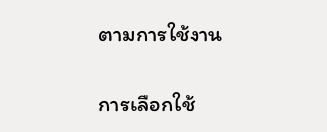ตามการใช้งาน

การเลือกใช้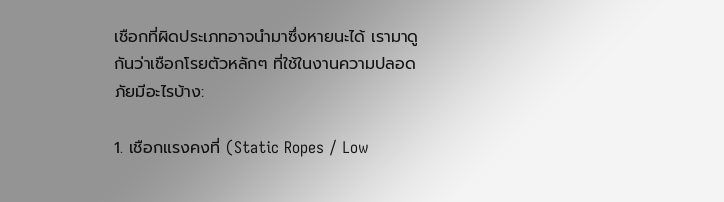เชือกที่ผิดประเภทอาจนำมาซึ่งหายนะได้ เรามาดูกันว่าเชือกโรยตัวหลักๆ ที่ใช้ในงานความปลอดภัยมีอะไรบ้าง:

1. เชือกแรงคงที่ (Static Ropes / Low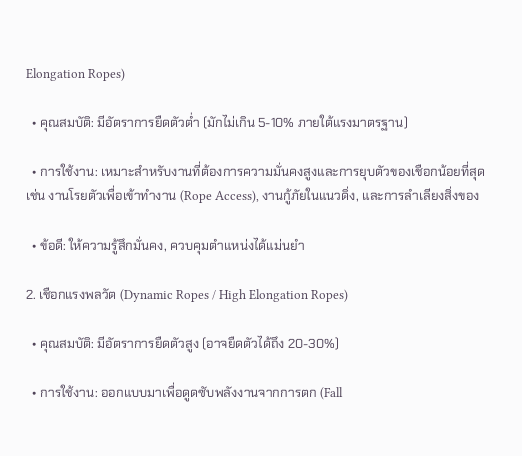Elongation Ropes)

  • คุณสมบัติ: มีอัตราการยืดตัวต่ำ (มักไม่เกิน 5-10% ภายใต้แรงมาตรฐาน)

  • การใช้งาน: เหมาะสำหรับงานที่ต้องการความมั่นคงสูงและการยุบตัวของเชือกน้อยที่สุด เช่น งานโรยตัวเพื่อเข้าทำงาน (Rope Access), งานกู้ภัยในแนวดิ่ง, และการลำเลียงสิ่งของ

  • ข้อดี: ให้ความรู้สึกมั่นคง, ควบคุมตำแหน่งได้แม่นยำ

2. เชือกแรงพลวัต (Dynamic Ropes / High Elongation Ropes)

  • คุณสมบัติ: มีอัตราการยืดตัวสูง (อาจยืดตัวได้ถึง 20-30%)

  • การใช้งาน: ออกแบบมาเพื่อดูดซับพลังงานจากการตก (Fall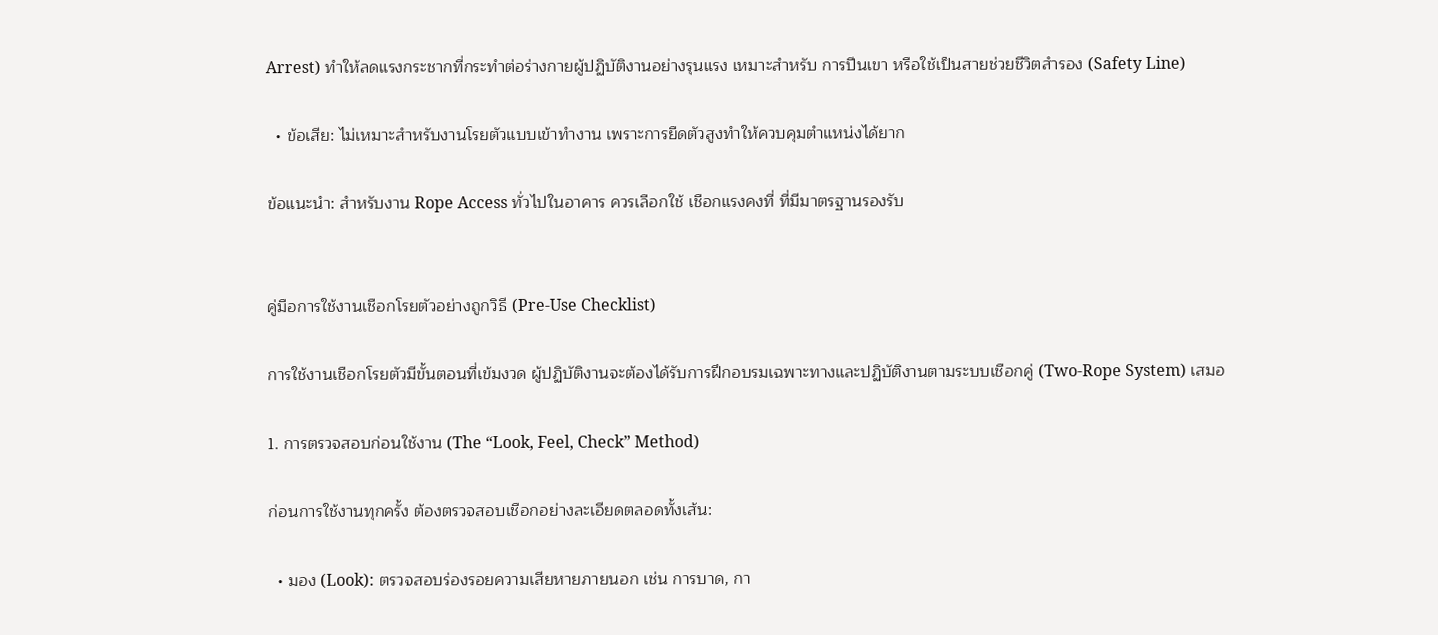Arrest) ทำให้ลดแรงกระชากที่กระทำต่อร่างกายผู้ปฏิบัติงานอย่างรุนแรง เหมาะสำหรับ การปีนเขา หรือใช้เป็นสายช่วยชีวิตสำรอง (Safety Line)

  • ข้อเสีย: ไม่เหมาะสำหรับงานโรยตัวแบบเข้าทำงาน เพราะการยืดตัวสูงทำให้ควบคุมตำแหน่งได้ยาก

ข้อแนะนำ: สำหรับงาน Rope Access ทั่วไปในอาคาร ควรเลือกใช้ เชือกแรงคงที่ ที่มีมาตรฐานรองรับ


คู่มือการใช้งานเชือกโรยตัวอย่างถูกวิธี (Pre-Use Checklist)

การใช้งานเชือกโรยตัวมีขั้นตอนที่เข้มงวด ผู้ปฏิบัติงานจะต้องได้รับการฝึกอบรมเฉพาะทางและปฏิบัติงานตามระบบเชือกคู่ (Two-Rope System) เสมอ

1. การตรวจสอบก่อนใช้งาน (The “Look, Feel, Check” Method)

ก่อนการใช้งานทุกครั้ง ต้องตรวจสอบเชือกอย่างละเอียดตลอดทั้งเส้น:

  • มอง (Look): ตรวจสอบร่องรอยความเสียหายภายนอก เช่น การบาด, กา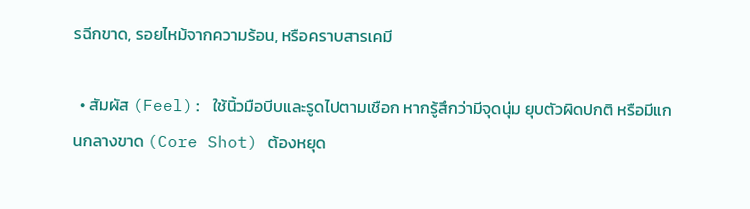รฉีกขาด, รอยไหม้จากความร้อน, หรือคราบสารเคมี

  • สัมผัส (Feel): ใช้นิ้วมือบีบและรูดไปตามเชือก หากรู้สึกว่ามีจุดนุ่ม ยุบตัวผิดปกติ หรือมีแกนกลางขาด (Core Shot) ต้องหยุด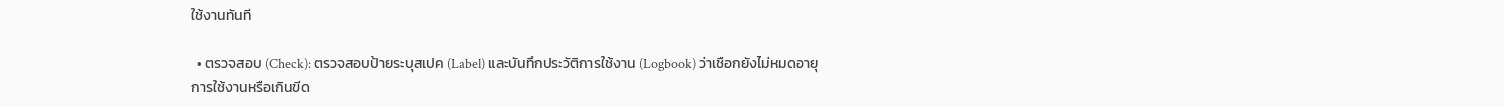ใช้งานทันที

  • ตรวจสอบ (Check): ตรวจสอบป้ายระบุสเปค (Label) และบันทึกประวัติการใช้งาน (Logbook) ว่าเชือกยังไม่หมดอายุการใช้งานหรือเกินขีด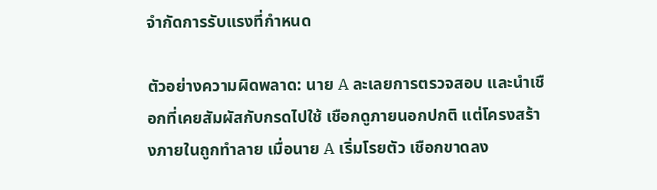จำกัดการรับแรงที่กำหนด

ตัวอย่างความผิดพลาด: นาย A ละเลยการตรวจสอบ และนำเชือกที่เคยสัมผัสกับกรดไปใช้ เชือกดูภายนอกปกติ แต่โครงสร้างภายในถูกทำลาย เมื่อนาย A เริ่มโรยตัว เชือกขาดลง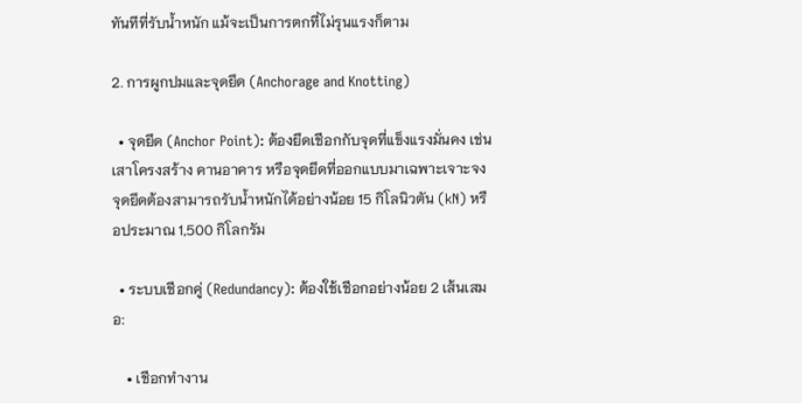ทันทีที่รับน้ำหนัก แม้จะเป็นการตกที่ไม่รุนแรงก็ตาม

2. การผูกปมและจุดยึด (Anchorage and Knotting)

  • จุดยึด (Anchor Point): ต้องยึดเชือกกับจุดที่แข็งแรงมั่นคง เช่น เสาโครงสร้าง คานอาคาร หรือจุดยึดที่ออกแบบมาเฉพาะเจาะจง จุดยึดต้องสามารถรับน้ำหนักได้อย่างน้อย 15 กิโลนิวตัน (kN) หรือประมาณ 1,500 กิโลกรัม

  • ระบบเชือกคู่ (Redundancy): ต้องใช้เชือกอย่างน้อย 2 เส้นเสมอ:

    • เชือกทำงาน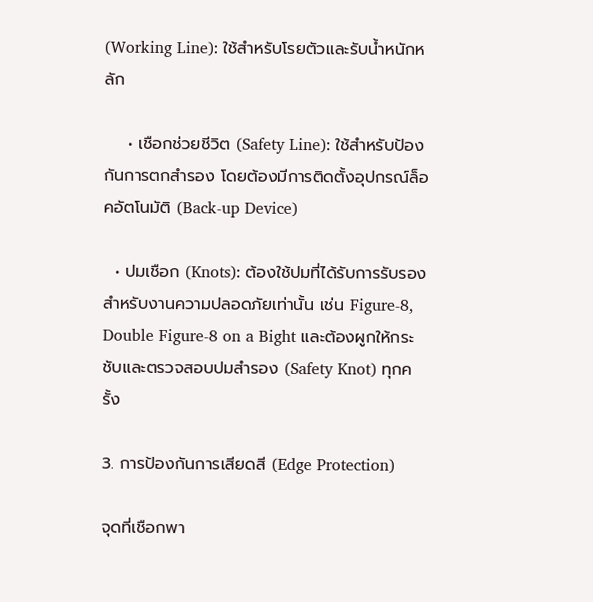(Working Line): ใช้สำหรับโรยตัวและรับน้ำหนักหลัก

    • เชือกช่วยชีวิต (Safety Line): ใช้สำหรับป้องกันการตกสำรอง โดยต้องมีการติดตั้งอุปกรณ์ล็อคอัตโนมัติ (Back-up Device)

  • ปมเชือก (Knots): ต้องใช้ปมที่ได้รับการรับรองสำหรับงานความปลอดภัยเท่านั้น เช่น Figure-8, Double Figure-8 on a Bight และต้องผูกให้กระชับและตรวจสอบปมสำรอง (Safety Knot) ทุกครั้ง

3. การป้องกันการเสียดสี (Edge Protection)

จุดที่เชือกพา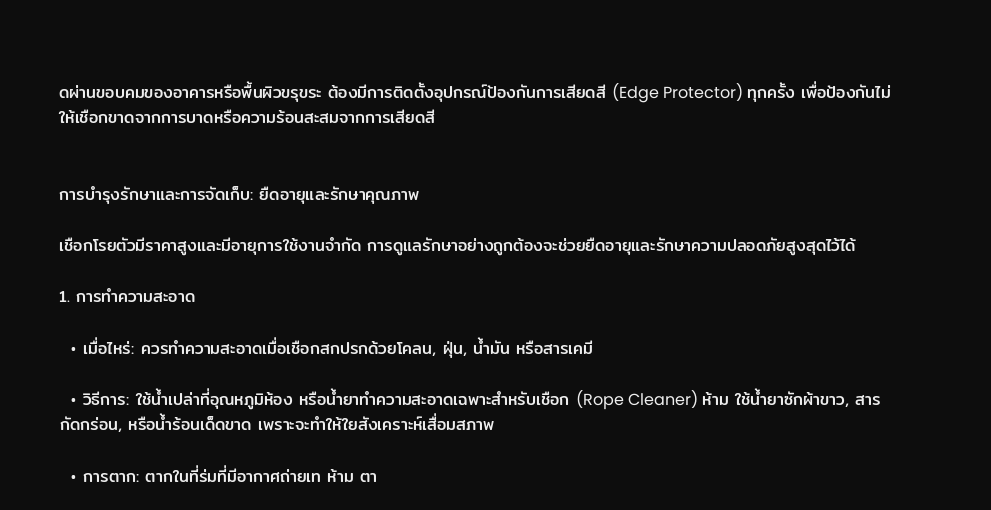ดผ่านขอบคมของอาคารหรือพื้นผิวขรุขระ ต้องมีการติดตั้งอุปกรณ์ป้องกันการเสียดสี (Edge Protector) ทุกครั้ง เพื่อป้องกันไม่ให้เชือกขาดจากการบาดหรือความร้อนสะสมจากการเสียดสี


การบำรุงรักษาและการจัดเก็บ: ยืดอายุและรักษาคุณภาพ

เชือกโรยตัวมีราคาสูงและมีอายุการใช้งานจำกัด การดูแลรักษาอย่างถูกต้องจะช่วยยืดอายุและรักษาความปลอดภัยสูงสุดไว้ได้

1. การทำความสะอาด

  • เมื่อไหร่: ควรทำความสะอาดเมื่อเชือกสกปรกด้วยโคลน, ฝุ่น, น้ำมัน หรือสารเคมี

  • วิธีการ: ใช้น้ำเปล่าที่อุณหภูมิห้อง หรือน้ำยาทำความสะอาดเฉพาะสำหรับเชือก (Rope Cleaner) ห้าม ใช้น้ำยาซักผ้าขาว, สารกัดกร่อน, หรือน้ำร้อนเด็ดขาด เพราะจะทำให้ใยสังเคราะห์เสื่อมสภาพ

  • การตาก: ตากในที่ร่มที่มีอากาศถ่ายเท ห้าม ตา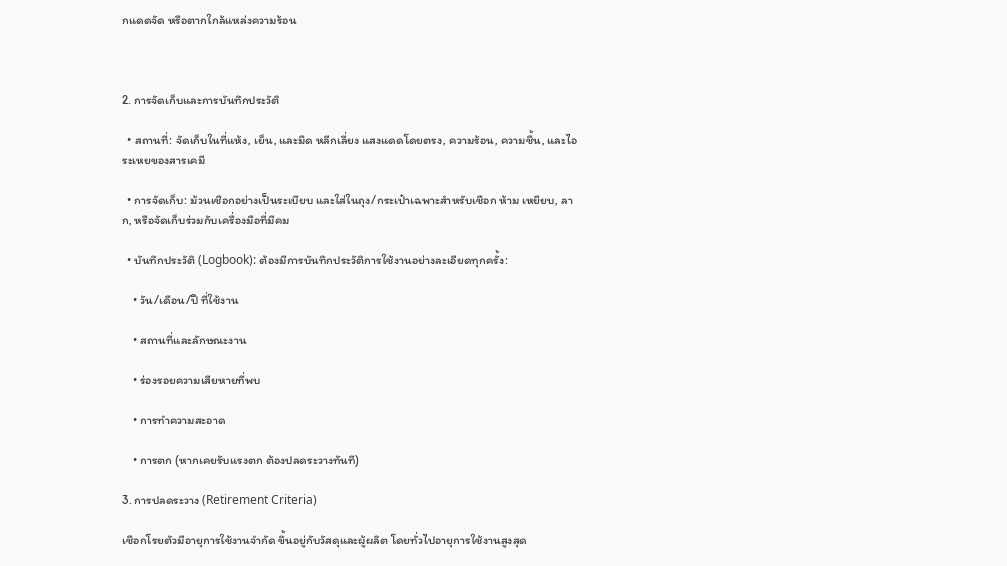กแดดจัด หรือตากใกล้แหล่งความร้อน



2. การจัดเก็บและการบันทึกประวัติ

  • สถานที่: จัดเก็บในที่แห้ง, เย็น, และมืด หลีกเลี่ยง แสงแดดโดยตรง, ความร้อน, ความชื้น, และไอระเหยของสารเคมี

  • การจัดเก็บ: ม้วนเชือกอย่างเป็นระเบียบ และใส่ในถุง/กระเป๋าเฉพาะสำหรับเชือก ห้าม เหยียบ, ลาก, หรือจัดเก็บร่วมกับเครื่องมือที่มีคม

  • บันทึกประวัติ (Logbook): ต้องมีการบันทึกประวัติการใช้งานอย่างละเอียดทุกครั้ง:

    • วัน/เดือน/ปี ที่ใช้งาน

    • สถานที่และลักษณะงาน

    • ร่องรอยความเสียหายที่พบ

    • การทำความสะอาด

    • การตก (หากเคยรับแรงตก ต้องปลดระวางทันที)

3. การปลดระวาง (Retirement Criteria)

เชือกโรยตัวมีอายุการใช้งานจำกัด ขึ้นอยู่กับวัสดุและผู้ผลิต โดยทั่วไปอายุการใช้งานสูงสุด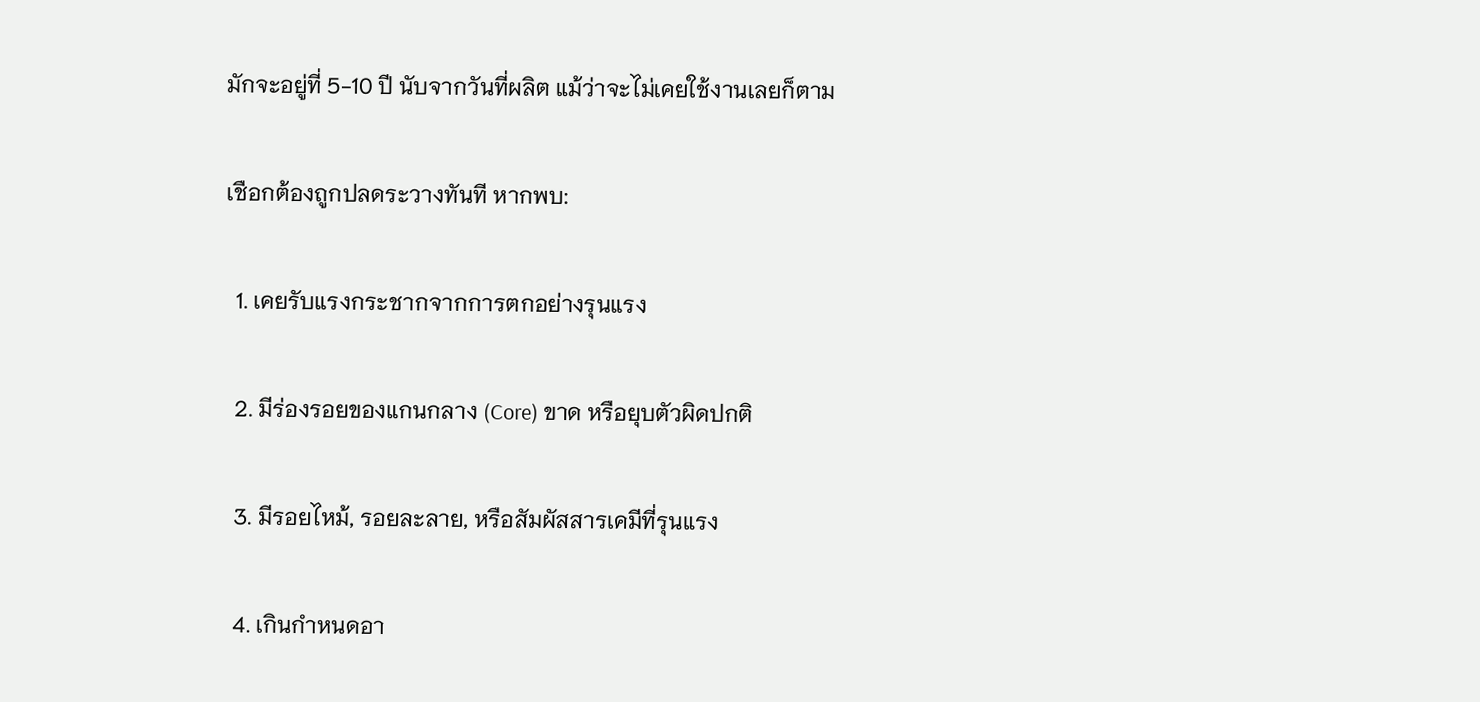มักจะอยู่ที่ 5-10 ปี นับจากวันที่ผลิต แม้ว่าจะไม่เคยใช้งานเลยก็ตาม

เชือกต้องถูกปลดระวางทันที หากพบ:

  1. เคยรับแรงกระชากจากการตกอย่างรุนแรง

  2. มีร่องรอยของแกนกลาง (Core) ขาด หรือยุบตัวผิดปกติ

  3. มีรอยไหม้, รอยละลาย, หรือสัมผัสสารเคมีที่รุนแรง

  4. เกินกำหนดอา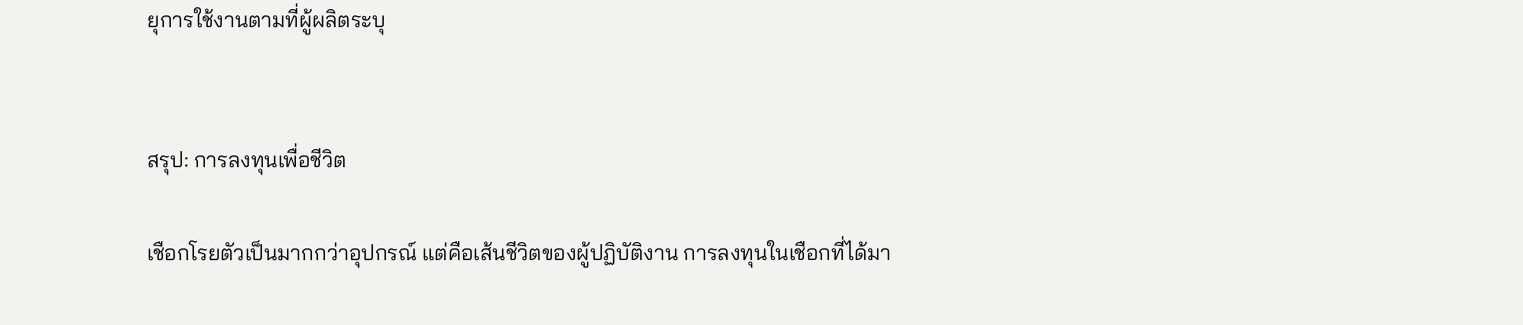ยุการใช้งานตามที่ผู้ผลิตระบุ


สรุป: การลงทุนเพื่อชีวิต

เชือกโรยตัวเป็นมากกว่าอุปกรณ์ แต่คือเส้นชีวิตของผู้ปฏิบัติงาน การลงทุนในเชือกที่ได้มา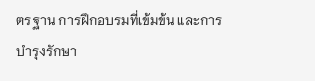ตรฐาน การฝึกอบรมที่เข้มข้น และการบำรุงรักษา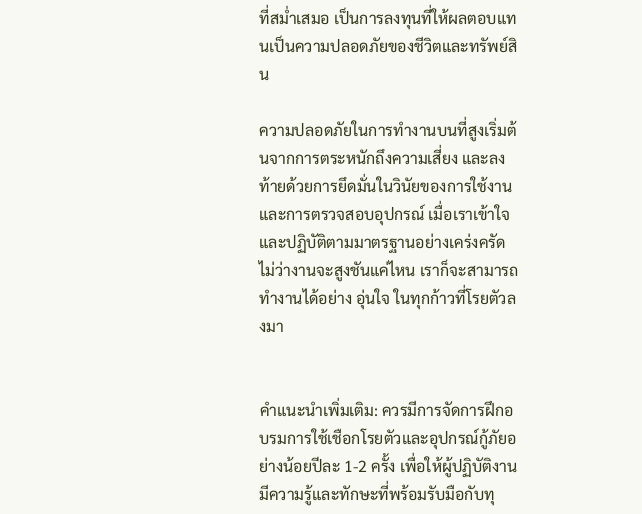ที่สม่ำเสมอ เป็นการลงทุนที่ให้ผลตอบแทนเป็นความปลอดภัยของชีวิตและทรัพย์สิน

ความปลอดภัยในการทำงานบนที่สูงเริ่มต้นจากการตระหนักถึงความเสี่ยง และลงท้ายด้วยการยึดมั่นในวินัยของการใช้งานและการตรวจสอบอุปกรณ์ เมื่อเราเข้าใจและปฏิบัติตามมาตรฐานอย่างเคร่งครัด ไม่ว่างานจะสูงชันแค่ไหน เราก็จะสามารถทำงานได้อย่าง อุ่นใจ ในทุกก้าวที่โรยตัวลงมา


คำแนะนำเพิ่มเติม: ควรมีการจัดการฝึกอบรมการใช้เชือกโรยตัวและอุปกรณ์กู้ภัยอย่างน้อยปีละ 1-2 ครั้ง เพื่อให้ผู้ปฏิบัติงานมีความรู้และทักษะที่พร้อมรับมือกับทุ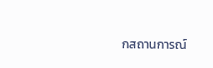กสถานการณ์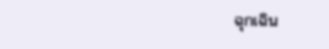ฉุกเฉิน